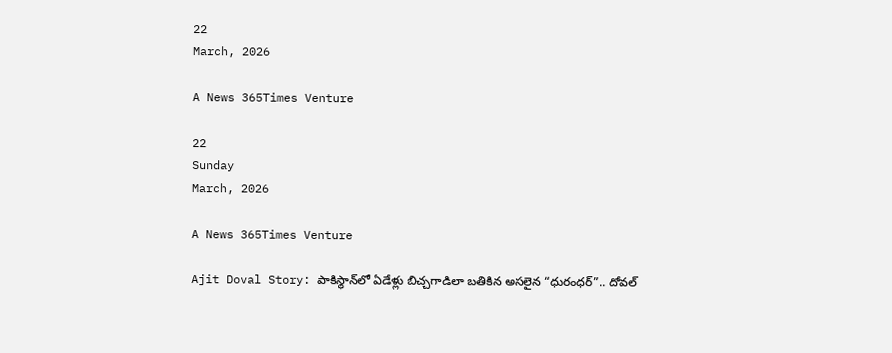22
March, 2026

A News 365Times Venture

22
Sunday
March, 2026

A News 365Times Venture

Ajit Doval Story: పాకిస్థాన్‌లో ఏడేళ్లు బిచ్చగాడిలా బతికిన అసలైన “ధురంధర్”.. దోవల్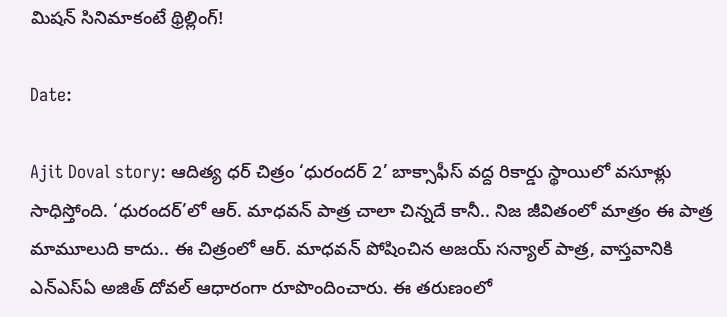మిషన్ సినిమాకంటే థ్రిల్లింగ్!

Date:

Ajit Doval story: ఆదిత్య ధర్ చిత్రం ‘ధురందర్ 2’ బాక్సాఫీస్‌ వద్ద రికార్డు స్థాయిలో వసూళ్లు సాధిస్తోంది. ‘ధురందర్’లో ఆర్. మాధవన్‌ పాత్ర చాలా చిన్నదే కానీ.. నిజ జీవితంలో మాత్రం ఈ పాత్ర మామూలుది కాదు.. ఈ చిత్రంలో ఆర్. మాధవన్ పోషించిన అజయ్ సన్యాల్ పాత్ర, వాస్తవానికి ఎన్‌ఎస్‌ఏ అజిత్ దోవల్ ఆధారంగా రూపొందించారు. ఈ తరుణంలో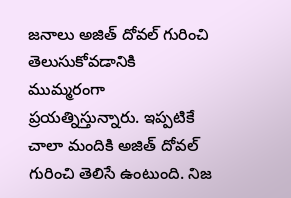జనాలు అజిత్ దోవల్ గురించి తెలుసుకోవడానికి ముమ్మరంగా ప్రయత్నిస్తున్నారు. ఇప్పటికే చాలా మందికి అజిత్ దోవల్ గురించి తెలిసే ఉంటుంది. నిజ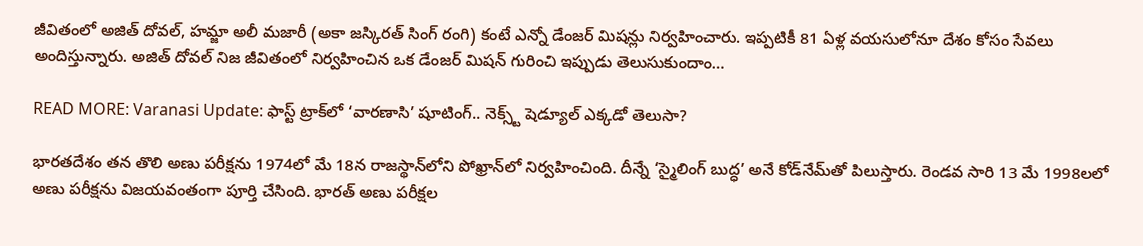జీవితంలో అజిత్ దోవల్, హమ్జా అలీ మజారీ (అకా జస్కిరత్ సింగ్ రంగి) కంటే ఎన్నో డేంజర్ మిషన్లు నిర్వహించారు. ఇప్పటికీ 81 ఏళ్ల వయసులోనూ దేశం కోసం సేవలు అందిస్తున్నారు. అజిత్ దోవల్ నిజ జీవితంలో నిర్వహించిన ఒక డేంజర్ మిషన్ గురించి ఇప్పుడు తెలుసుకుందాం…

READ MORE: Varanasi Update: ఫాస్ట్ ట్రాక్‌లో ‘వారణాసి’ షూటింగ్.. నెక్స్ట్ షెడ్యూల్ ఎక్కడో తెలుసా?

భారతదేశం తన తొలి అణు పరీక్షను 1974లో మే 18న రాజస్థాన్‌లోని పోఖ్రాన్‌లో నిర్వహించింది. దీన్నే ‘స్మైలింగ్ బుద్ధ’ అనే కోడ్‌నేమ్‌తో పిలుస్తారు. రెండవ సారి 13 మే 1998లలో అణు పరీక్షను విజయవంతంగా పూర్తి చేసింది. భారత్ అణు పరీక్షల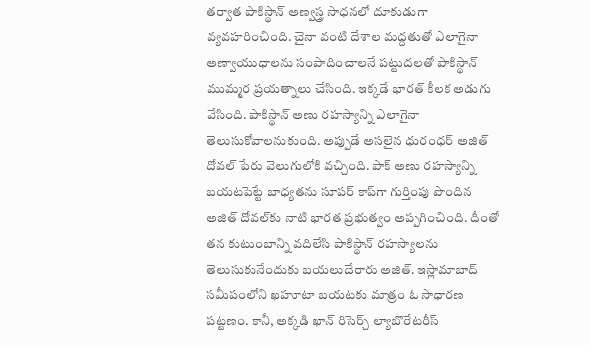తర్వాత పాకిస్థాన్ అణ్వస్త్ర సాధనలో దూకుడుగా వ్యవహరించింది. చైనా వంటి దేశాల మద్దతుతో ఎలాగైనా అణ్వాయుధాలను సంపాదించాలనే పట్టుదలతో పాకిస్థాన్ ముమ్మర ప్రయత్నాలు చేసింది. ఇక్కడే భారత్ కీలక అడుగు వేసింది. పాకిస్థాన్ అణు రహస్యాన్ని ఎలాగైనా తెలుసుకోవాలనుకుంది. అప్పుడే అసలైన ధురంధర్ అజిత్ దోవల్ పేరు వెలుగులోకి వచ్చింది. పాక్ అణు రహస్యాన్ని బయటపెట్టే బాధ్యతను సూపర్ కాప్‌గా గుర్తింపు పొందిన అజిత్ దోవల్‌కు నాటి భారత ప్రభుత్వం అప్పగించింది. దీంతో తన కుటుంబాన్ని వదిలేసి పాకిస్థాన్ రహస్యాలను తెలుసుకునేందుకు బయలుదేరారు అజిత్. ఇస్లామాబాద్‌ సమీపంలోని ఖహూటా బయటకు మాత్రం ఓ సాధారణ పట్టణం. కానీ, అక్కడి ఖాన్ రిసెర్చ్ ల్యాబొరేటరీస్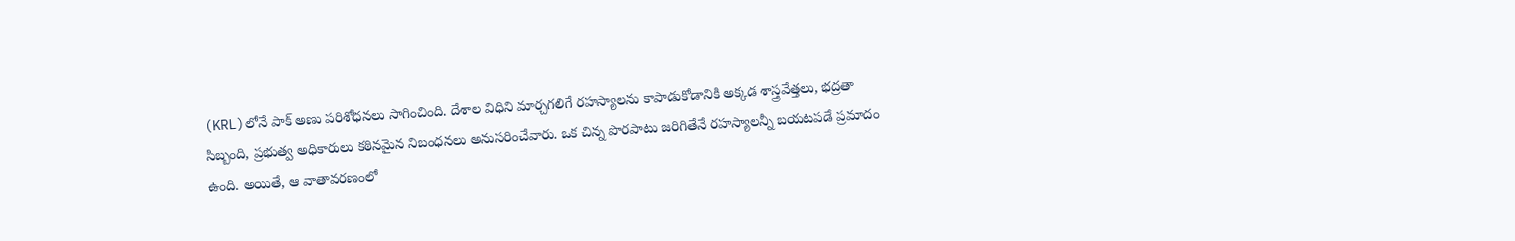(KRL)లోనే పాక్ అణు పరిశోధనలు సాగించింది. దేశాల విధిని మార్చగలిగే రహస్యాలను కాపాడుకోడానికి అక్కడ శాస్త్రవేత్తలు, భద్రతా సిబ్బంది, ప్రభుత్వ అధికారులు కఠినమైన నిబంధనలు అనుసరించేవారు. ఒక చిన్న పొరపాటు జరిగితేనే రహస్యాలన్నీ బయటపడే ప్రమాదం ఉంది. అయితే, ఆ వాతావరణంలో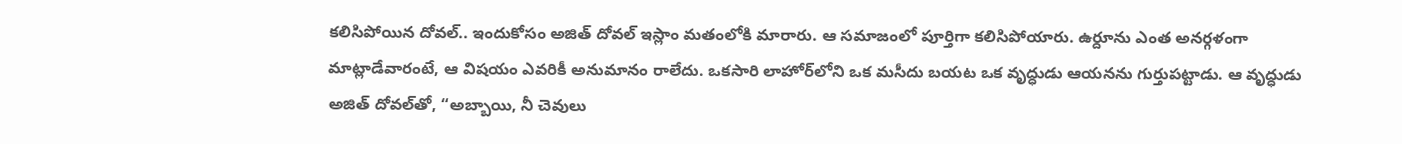కలిసిపోయిన దోవల్.. ఇందుకోసం అజిత్ దోవల్ ఇస్లాం మతంలోకి మారారు. ఆ సమాజంలో పూర్తిగా కలిసిపోయారు. ఉర్దూను ఎంత అనర్గళంగా మాట్లాడేవారంటే, ఆ విషయం ఎవరికీ అనుమానం రాలేదు. ఒకసారి లాహోర్‌లోని ఒక మసీదు బయట ఒక వృద్ధుడు ఆయనను గుర్తుపట్టాడు. ఆ వృద్ధుడు అజిత్ దోవల్‌తో, “అబ్బాయి, నీ చెవులు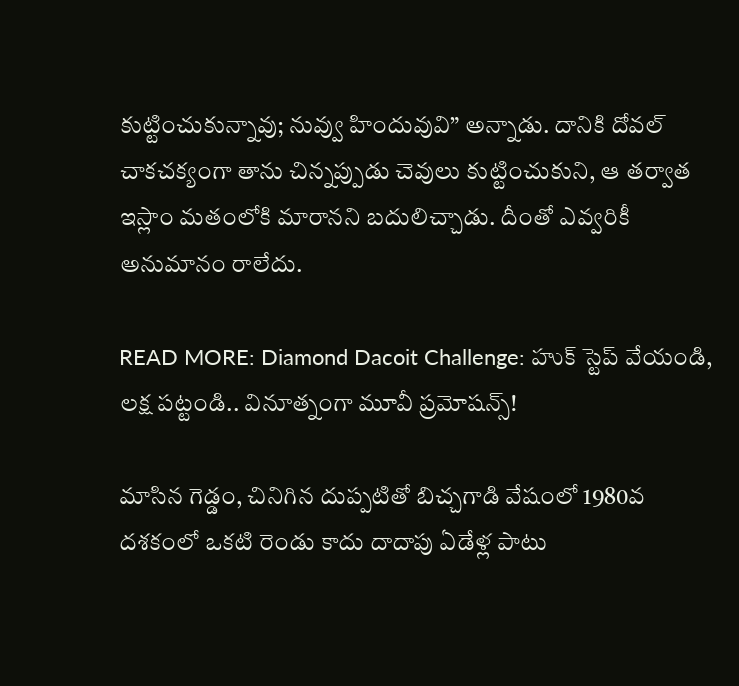కుట్టించుకున్నావు; నువ్వు హిందువువి” అన్నాడు. దానికి దోవల్ చాకచక్యంగా తాను చిన్నప్పుడు చెవులు కుట్టించుకుని, ఆ తర్వాత ఇస్లాం మతంలోకి మారానని బదులిచ్చాడు. దీంతో ఎవ్వరికీ అనుమానం రాలేదు.

READ MORE: Diamond Dacoit Challenge: హుక్ స్టెప్‌ వేయండి, లక్ష పట్టండి.. వినూత్నంగా మూవీ ప్రమోషన్స్!

మాసిన గెడ్డం, చినిగిన దుప్పటితో బిచ్చగాడి వేషంలో 1980వ దశకంలో ఒకటి రెండు కాదు దాదాపు ఏడేళ్ల పాటు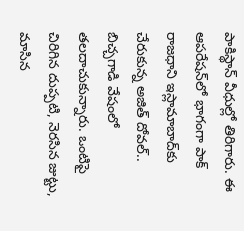పాకిస్థాన్ వీధుల్లో తిరిగారు. ఈ ఆపరేషన్‌లో భాగంగా పాక్ రాజధాని ఇస్లామాబాద్‌కు చేరుకున్న అజిత్ దోవల్.. బిచ్చగాడి వేషంలో తలదాచుకున్నారు. ఒంటిపై చిరిగిన దుప్పటి, నెరసిన జుట్టు, మాసిన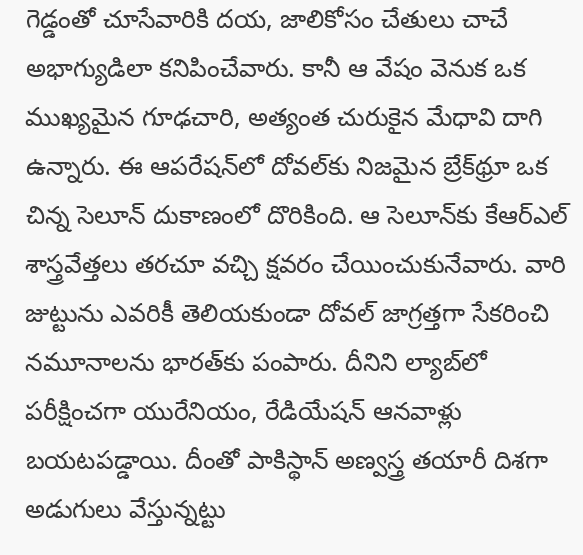గెడ్డంతో చూసేవారికి దయ, జాలికోసం చేతులు చాచే అభాగ్యుడిలా కనిపించేవారు. కానీ ఆ వేషం వెనుక ఒక ముఖ్యమైన గూఢచారి, అత్యంత చురుకైన మేధావి దాగి ఉన్నారు. ఈ ఆపరేషన్‌లో దోవల్‌కు నిజమైన బ్రేక్‌థ్రూ ఒక చిన్న సెలూన్ దుకాణంలో దొరికింది. ఆ సెలూన్‌కు కేఆర్ఎల్ శాస్త్రవేత్తలు తరచూ వచ్చి క్షవరం చేయించుకునేవారు. వారి జుట్టును ఎవరికీ తెలియకుండా దోవల్ జాగ్రత్తగా సేకరించి నమూనాలను భారత్‌కు పంపారు. దీనిని ల్యాబ్‌లో పరీక్షించగా యురేనియం, రేడియేషన్ ఆనవాళ్లు బయటపడ్డాయి. దీంతో పాకిస్థాన్ అణ్వస్త్ర తయారీ దిశగా అడుగులు వేస్తున్నట్టు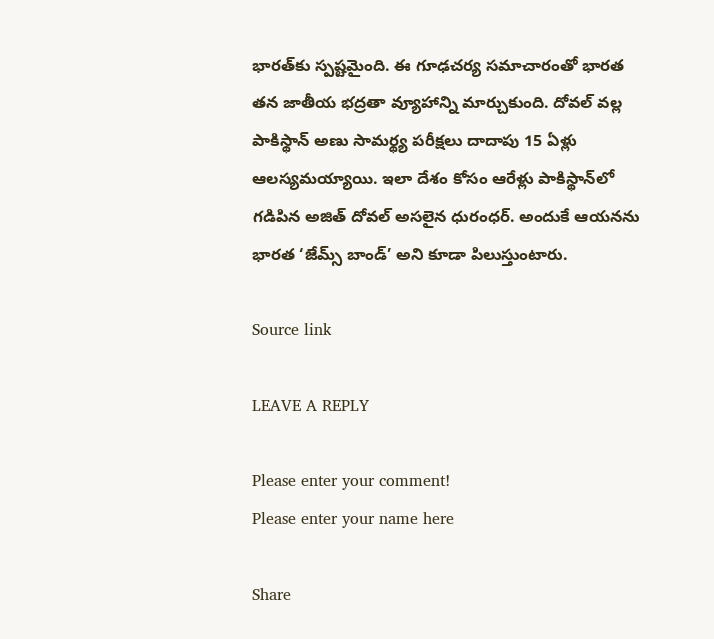భారత్‌కు స్పష్టమైంది. ఈ గూఢచర్య సమాచారంతో భారత తన జాతీయ భద్రతా వ్యూహాన్ని మార్చుకుంది. దోవల్ వల్ల పాకిస్థాన్ అణు సామర్థ్య పరీక్షలు దాదాపు 15 ఏళ్లు ఆలస్యమయ్యాయి. ఇలా దేశం కోసం ఆరేళ్లు పాకిస్థాన్‌లో గడిపిన అజిత్ దోవల్ అసలైన ధురంధర్. అందుకే ఆయనను భారత ‘జేమ్స్ బాండ్’ అని కూడా పిలుస్తుంటారు.

Source link

LEAVE A REPLY

Please enter your comment!
Please enter your name here

Share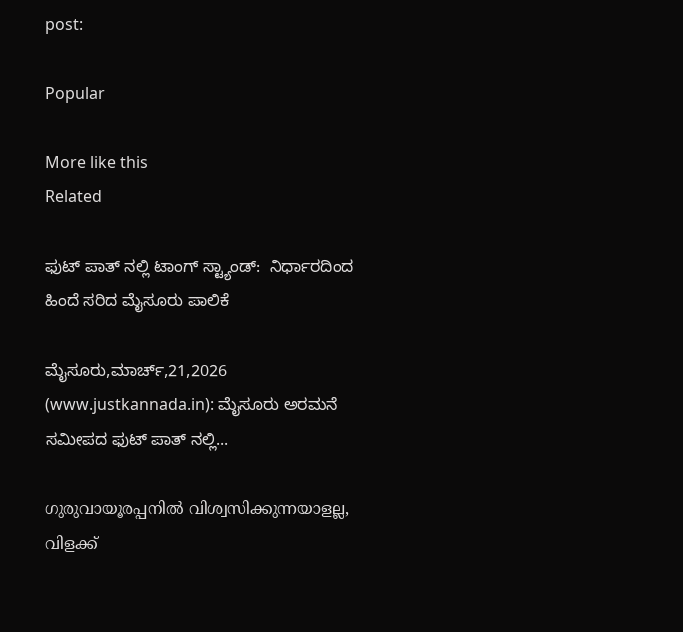post:

Popular

More like this
Related

ಫುಟ್ ಪಾತ್ ನಲ್ಲಿ ಟಾಂಗ್ ಸ್ಟ್ಯಾಂಡ್:  ನಿರ್ಧಾರದಿಂದ ಹಿಂದೆ ಸರಿದ ಮೈಸೂರು ಪಾಲಿಕೆ

ಮೈಸೂರು,ಮಾರ್ಚ್,21,2026 (www.justkannada.in): ಮೈಸೂರು ಅರಮನೆ ಸಮೀಪದ ಫುಟ್ ಪಾತ್ ನಲ್ಲಿ...

ഗുരുവായൂരപ്പനില്‍ വിശ്വസിക്കുന്നയാളല്ല, വിളക്ക്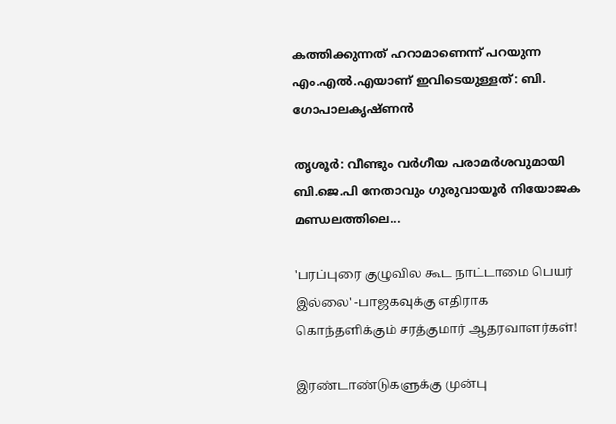കത്തിക്കുന്നത് ഹറാമാണെന്ന് പറയുന്ന എം.എല്‍.എയാണ് ഇവിടെയുള്ളത്: ബി. ഗോപാലകൃഷ്ണന്‍

തൃശൂര്‍: വീണ്ടും വര്‍ഗീയ പരാമര്‍ശവുമായി ബി.ജെ.പി നേതാവും ഗുരുവായൂര്‍ നിയോജക മണ്ഡലത്തിലെ...

'பரப்புரை குழுவில கூட நாட்டாமை பெயர் இல்லை' -பாஜகவுக்கு எதிராக கொந்தளிக்கும் சரத்குமார் ஆதரவாளர்கள்!

இரண்டாண்டுகளுக்கு முன்பு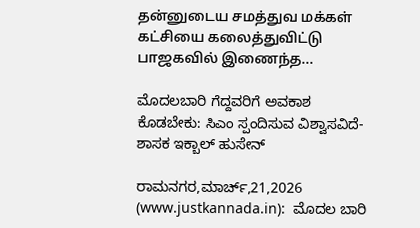தன்னுடைய சமத்துவ மக்கள் கட்சியை கலைத்துவிட்டு பாஜகவில் இணைந்த...

ಮೊದಲಬಾರಿ ಗೆದ್ದವರಿಗೆ ಅವಕಾಶ ಕೊಡಬೇಕು: ಸಿಎಂ ಸ್ಪಂದಿಸುವ ವಿಶ್ವಾಸವಿದೆ- ಶಾಸಕ ಇಕ್ಬಾಲ್ ಹುಸೇನ್

ರಾಮನಗರ,ಮಾರ್ಚ್,21,2026 (www.justkannada.in):  ಮೊದಲ ಬಾರಿ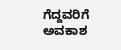ಗೆದ್ದವರಿಗೆ ಅವಕಾಶ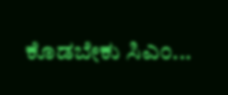ಕೊಡಬೇಕು ಸಿಎಂ...